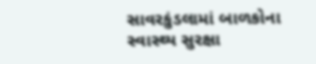સાવરકુંડલામાં બાળકોના સ્વાસ્થ્ય સુરક્ષા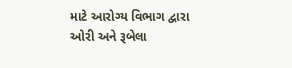માટે આરોગ્ય વિભાગ દ્વારા ઓરી અને રૂબેલા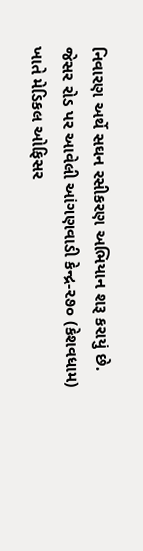નિવારણ અર્થે સઘન રસીકરણ અભિયાન શરૂ કરાયું છે. જેસર રોડ પર આવેલી આંગણવાડી કેન્દ્ર-૨૭૦ (કેશવધામ) ખાતે મેડિકલ ઓફિસર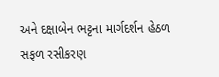અને દક્ષાબેન ભટ્ટના માર્ગદર્શન હેઠળ સફળ રસીકરણ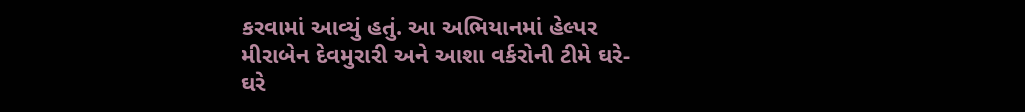કરવામાં આવ્યું હતું. આ અભિયાનમાં હેલ્પર મીરાબેન દેવમુરારી અને આશા વર્કરોની ટીમે ઘરે-ઘરે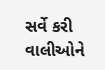સર્વે કરી વાલીઓને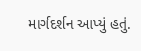માર્ગદર્શન આપ્યું હતું.